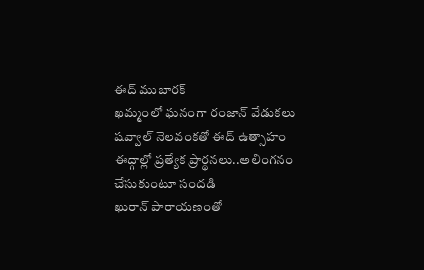ఈద్ ముబారక్
ఖమ్మంలో ఘనంగా రంజాన్ వేడుకలు
షవ్వాల్ నెలవంకతో ఈద్ ఉత్సాహం
ఈద్గాల్లో ప్రత్యేక ప్రార్థనలు..అలింగనం చేసుకుంటూ సందడి
ఖురాన్ పారాయణంతో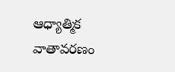ఆధ్యాత్మిక వాతావరణం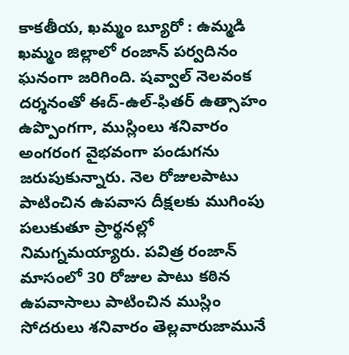కాకతీయ, ఖమ్మం బ్యూరో : ఉమ్మడి ఖమ్మం జిల్లాలో రంజాన్ పర్వదినం ఘనంగా జరిగింది. షవ్వాల్ నెలవంక దర్శనంతో ఈద్-ఉల్-ఫితర్ ఉత్సాహం ఉప్పొంగగా, ముస్లింలు శనివారం అంగరంగ వైభవంగా పండుగను జరుపుకున్నారు. నెల రోజులపాటు పాటించిన ఉపవాస దీక్షలకు ముగింపు పలుకుతూ ప్రార్థనల్లో నిమగ్నమయ్యారు. పవిత్ర రంజాన్ మాసంలో 30 రోజుల పాటు కఠిన ఉపవాసాలు పాటించిన ముస్లిం సోదరులు శనివారం తెల్లవారుజామునే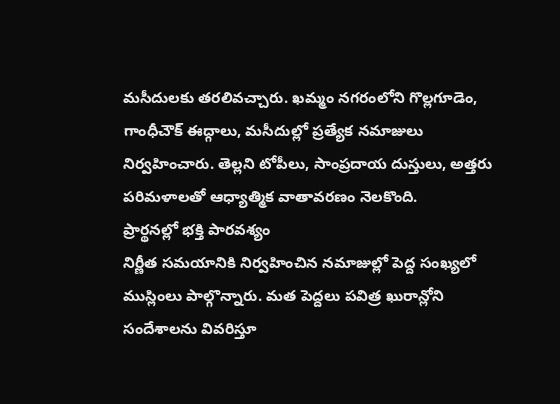మసీదులకు తరలివచ్చారు. ఖమ్మం నగరంలోని గొల్లగూడెం, గాంధీచౌక్ ఈద్గాలు, మసీదుల్లో ప్రత్యేక నమాజులు నిర్వహించారు. తెల్లని టోపీలు, సాంప్రదాయ దుస్తులు, అత్తరు పరిమళాలతో ఆధ్యాత్మిక వాతావరణం నెలకొంది.
ప్రార్థనల్లో భక్తి పారవశ్యం
నిర్ణీత సమయానికి నిర్వహించిన నమాజుల్లో పెద్ద సంఖ్యలో ముస్లింలు పాల్గొన్నారు. మత పెద్దలు పవిత్ర ఖురాన్లోని సందేశాలను వివరిస్తూ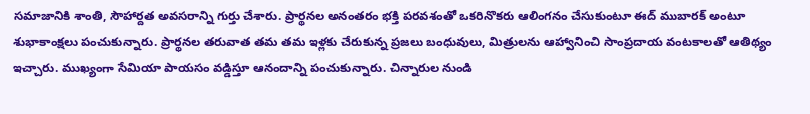సమాజానికి శాంతి, సౌహార్దత అవసరాన్ని గుర్తు చేశారు. ప్రార్థనల అనంతరం భక్తి పరవశంతో ఒకరినొకరు ఆలింగనం చేసుకుంటూ ఈద్ ముబారక్ అంటూ శుభాకాంక్షలు పంచుకున్నారు. ప్రార్థనల తరువాత తమ తమ ఇళ్లకు చేరుకున్న ప్రజలు బంధువులు, మిత్రులను ఆహ్వానించి సాంప్రదాయ వంటకాలతో ఆతిథ్యం ఇచ్చారు. ముఖ్యంగా సేమియా పాయసం వడ్డిస్తూ ఆనందాన్ని పంచుకున్నారు. చిన్నారుల నుండి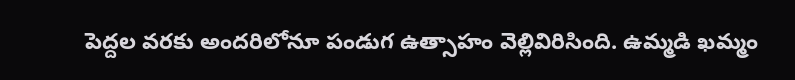పెద్దల వరకు అందరిలోనూ పండుగ ఉత్సాహం వెల్లివిరిసింది. ఉమ్మడి ఖమ్మం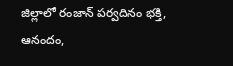జిల్లాలో రంజాన్ పర్వదినం భక్తి, ఆనందం,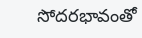సోదరభావంతో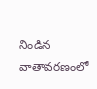నిండిన వాతావరణంలో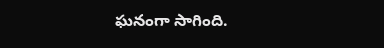ఘనంగా సాగింది.